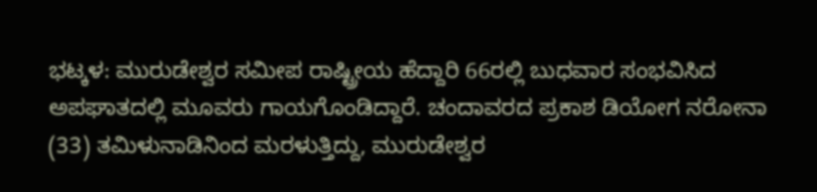ಭಟ್ಕಳ: ಮುರುಡೇಶ್ವರ ಸಮೀಪ ರಾಷ್ಟ್ರೀಯ ಹೆದ್ದಾರಿ 66ರಲ್ಲಿ ಬುಧವಾರ ಸಂಭವಿಸಿದ ಅಪಘಾತದಲ್ಲಿ ಮೂವರು ಗಾಯಗೊಂಡಿದ್ದಾರೆ. ಚಂದಾವರದ ಪ್ರಕಾಶ ಡಿಯೋಗ ನರೋನಾ (33) ತಮಿಳುನಾಡಿನಿಂದ ಮರಳುತ್ತಿದ್ದು, ಮುರುಡೇಶ್ವರ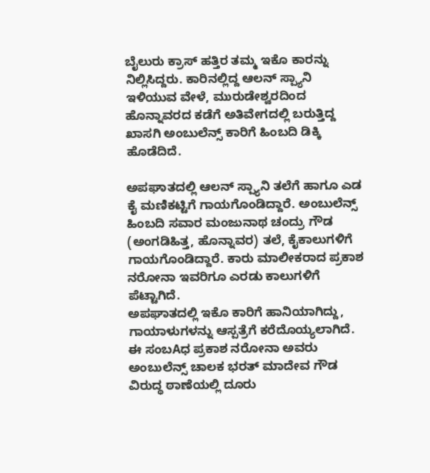ಬೈಲುರು ಕ್ರಾಸ್ ಹತ್ತಿರ ತಮ್ಮ ಇಕೊ ಕಾರನ್ನು ನಿಲ್ಲಿಸಿದ್ದರು. ಕಾರಿನಲ್ಲಿದ್ದ ಆಲನ್ ಸ್ಪ್ಯಾನಿ ಇಳಿಯುವ ವೇಳೆ, ಮುರುಡೇಶ್ವರದಿಂದ ಹೊನ್ನಾವರದ ಕಡೆಗೆ ಅತಿವೇಗದಲ್ಲಿ ಬರುತ್ತಿದ್ದ ಖಾಸಗಿ ಅಂಬುಲೆನ್ಸ್ ಕಾರಿಗೆ ಹಿಂಬದಿ ಡಿಕ್ಕಿ ಹೊಡೆದಿದೆ.

ಅಪಘಾತದಲ್ಲಿ ಆಲನ್ ಸ್ಪ್ಯಾನಿ ತಲೆಗೆ ಹಾಗೂ ಎಡ ಕೈ ಮಣಿಕಟ್ಟಿಗೆ ಗಾಯಗೊಂಡಿದ್ದಾರೆ. ಅಂಬುಲೆನ್ಸ್ ಹಿಂಬದಿ ಸವಾರ ಮಂಜುನಾಥ ಚಂದ್ರು ಗೌಡ (ಅಂಗಡಿಹಿತ್ತ, ಹೊನ್ನಾವರ) ತಲೆ, ಕೈಕಾಲುಗಳಿಗೆ ಗಾಯಗೊಂಡಿದ್ದಾರೆ. ಕಾರು ಮಾಲೀಕರಾದ ಪ್ರಕಾಶ ನರೋನಾ ಇವರಿಗೂ ಎರಡು ಕಾಲುಗಳಿಗೆ ಪೆಟ್ಟಾಗಿದೆ.
ಅಪಘಾತದಲ್ಲಿ ಇಕೊ ಕಾರಿಗೆ ಹಾನಿಯಾಗಿದ್ದು, ಗಾಯಾಳುಗಳನ್ನು ಆಸ್ಪತ್ರೆಗೆ ಕರೆದೊಯ್ಯಲಾಗಿದೆ. ಈ ಸಂಬAಧ ಪ್ರಕಾಶ ನರೋನಾ ಅವರು ಅಂಬುಲೆನ್ಸ್ ಚಾಲಕ ಭರತ್ ಮಾದೇವ ಗೌಡ ವಿರುದ್ಧ ಠಾಣೆಯಲ್ಲಿ ದೂರು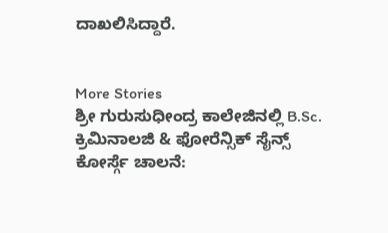ದಾಖಲಿಸಿದ್ದಾರೆ.


More Stories
ಶ್ರೀ ಗುರುಸುಧೀಂದ್ರ ಕಾಲೇಜಿನಲ್ಲಿ B.Sc. ಕ್ರಿಮಿನಾಲಜಿ & ಫೋರೆನ್ಸಿಕ್ ಸೈನ್ಸ್ ಕೋರ್ಸ್ಗೆ ಚಾಲನೆ: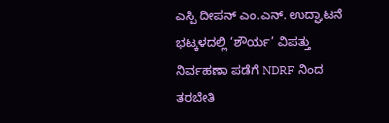ಎಸ್ಪಿ ದೀಪನ್ ಎಂ.ಎನ್. ಉದ್ಘಾಟನೆ
ಭಟ್ಕಳದಲ್ಲಿ ‘ಶೌರ್ಯ’ ವಿಪತ್ತು ನಿರ್ವಹಣಾ ಪಡೆಗೆ NDRF ನಿಂದ ತರಬೇತಿ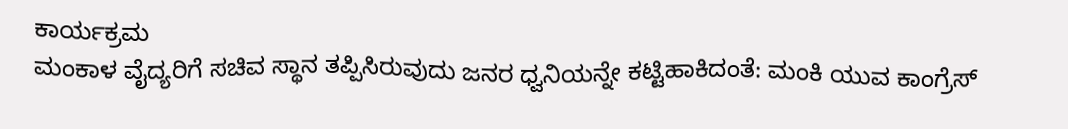ಕಾರ್ಯಕ್ರಮ
ಮಂಕಾಳ ವೈದ್ಯರಿಗೆ ಸಚಿವ ಸ್ಥಾನ ತಪ್ಪಿಸಿರುವುದು ಜನರ ಧ್ವನಿಯನ್ನೇ ಕಟ್ಟಿಹಾಕಿದಂತೆ: ಮಂಕಿ ಯುವ ಕಾಂಗ್ರೆಸ್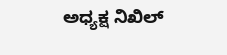ಅಧ್ಯಕ್ಷ ನಿಖಿಲ್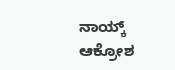ನಾಯ್ಕ್ ಆಕ್ರೋಶ